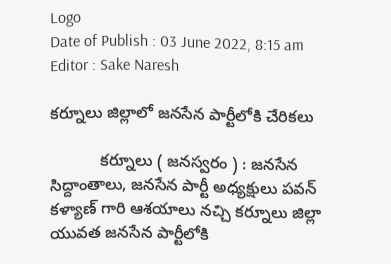Logo
Date of Publish : 03 June 2022, 8:15 am
Editor : Sake Naresh

కర్నూలు జిల్లాలో జనసేన పార్టీలోకి చేరికలు

           కర్నూలు ( జనస్వరం ) : జనసేన సిద్దాంతాలు, జనసేన పార్టీ అధ్యక్షులు పవన్ కళ్యాణ్ గారి ఆశయాలు నచ్చి కర్నూలు జిల్లా యువత జనసేన పార్టీలోకి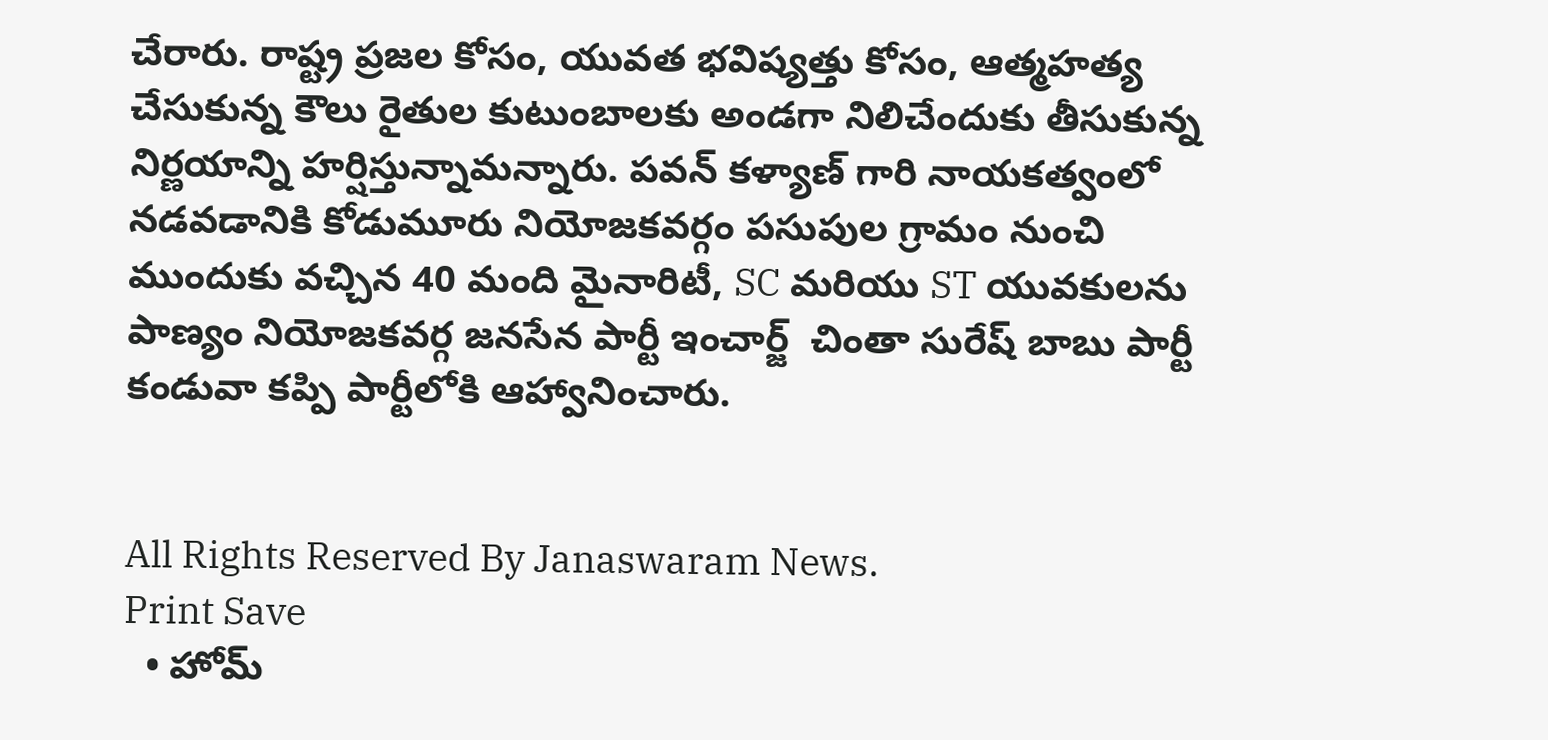చేరారు. రాష్ట్ర ప్రజల కోసం, యువత భవిష్యత్తు కోసం, ఆత్మహత్య చేసుకున్న కౌలు రైతుల కుటుంబాలకు అండగా నిలిచేందుకు తీసుకున్న నిర్ణయాన్ని హర్షిస్తున్నామన్నారు. పవన్ కళ్యాణ్ గారి నాయకత్వంలో నడవడానికి కోడుమూరు నియోజకవర్గం పసుపుల గ్రామం నుంచి ముందుకు వచ్చిన 40 మంది మైనారిటీ, SC మరియు ST యువకులను పాణ్యం నియోజకవర్గ జనసేన పార్టీ ఇంచార్జ్  చింతా సురేష్ బాబు పార్టీ కండువా కప్పి పార్టీలోకి ఆహ్వానించారు.


All Rights Reserved By Janaswaram News.
Print Save
  • హోమ్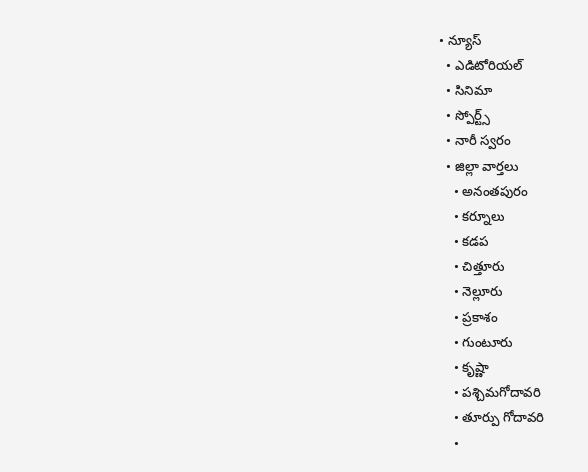• న్యూస్
  • ఎడిటోరియల్
  • సినిమా
  • స్పోర్ట్స్
  • నారీ స్వరం
  • జిల్లా వార్తలు
    • అనంతపురం
    • కర్నూలు
    • కడప
    • చిత్తూరు
    • నెల్లూరు
    • ప్రకాశం
    • గుంటూరు
    • కృష్ణా
    • పశ్చిమగోదావరి
    • తూర్పు గోదావరి
    •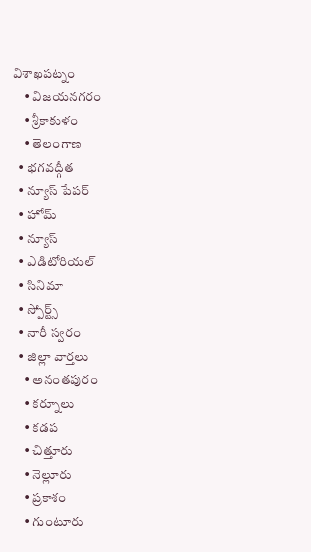విశాఖపట్నం
    • విజయనగరం
    • శ్రీకాకుళం
    • తెలంగాణ
  • భగవద్గీత
  • న్యూస్ పేపర్
  • హోమ్
  • న్యూస్
  • ఎడిటోరియల్
  • సినిమా
  • స్పోర్ట్స్
  • నారీ స్వరం
  • జిల్లా వార్తలు
    • అనంతపురం
    • కర్నూలు
    • కడప
    • చిత్తూరు
    • నెల్లూరు
    • ప్రకాశం
    • గుంటూరు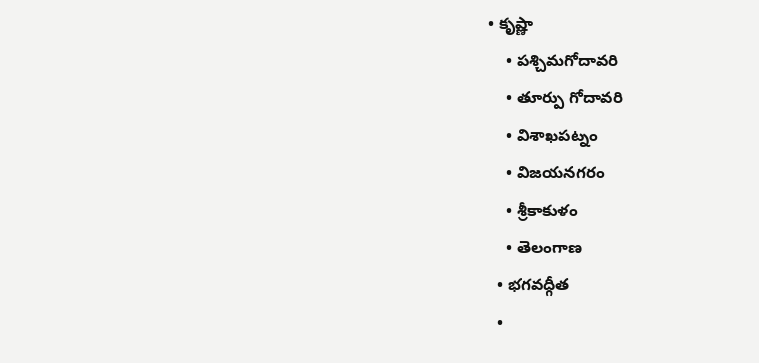• కృష్ణా
    • పశ్చిమగోదావరి
    • తూర్పు గోదావరి
    • విశాఖపట్నం
    • విజయనగరం
    • శ్రీకాకుళం
    • తెలంగాణ
  • భగవద్గీత
  •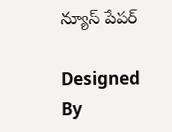న్యూస్ పేపర్

Designed By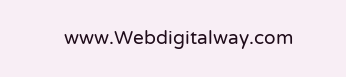www.Webdigitalway.com